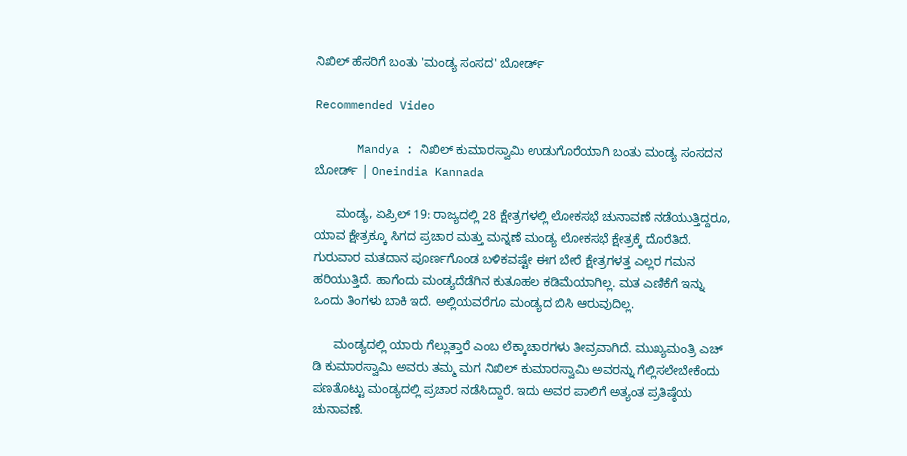ನಿಖಿಲ್ ಹೆಸರಿಗೆ ಬಂತು 'ಮಂಡ್ಯ ಸಂಸದ' ಬೋರ್ಡ್

Recommended Video

      Mandya : ನಿಖಿಲ್ ಕುಮಾರಸ್ವಾಮಿ ಉಡುಗೊರೆಯಾಗಿ ಬಂತು ಮಂಡ್ಯ ಸಂಸದನ ಬೋರ್ಡ್ | Oneindia Kannada

      ಮಂಡ್ಯ, ಏಪ್ರಿಲ್ 19: ರಾಜ್ಯದಲ್ಲಿ 28 ಕ್ಷೇತ್ರಗಳಲ್ಲಿ ಲೋಕಸಭೆ ಚುನಾವಣೆ ನಡೆಯುತ್ತಿದ್ದರೂ, ಯಾವ ಕ್ಷೇತ್ರಕ್ಕೂ ಸಿಗದ ಪ್ರಚಾರ ಮತ್ತು ಮನ್ನಣೆ ಮಂಡ್ಯ ಲೋಕಸಭೆ ಕ್ಷೇತ್ರಕ್ಕೆ ದೊರೆತಿದೆ. ಗುರುವಾರ ಮತದಾನ ಪೂರ್ಣಗೊಂಡ ಬಳಿಕವಷ್ಟೇ ಈಗ ಬೇರೆ ಕ್ಷೇತ್ರಗಳತ್ತ ಎಲ್ಲರ ಗಮನ ಹರಿಯುತ್ತಿದೆ. ಹಾಗೆಂದು ಮಂಡ್ಯದೆಡೆಗಿನ ಕುತೂಹಲ ಕಡಿಮೆಯಾಗಿಲ್ಲ. ಮತ ಎಣಿಕೆಗೆ ಇನ್ನು ಒಂದು ತಿಂಗಳು ಬಾಕಿ ಇದೆ. ಅಲ್ಲಿಯವರೆಗೂ ಮಂಡ್ಯದ ಬಿಸಿ ಆರುವುದಿಲ್ಲ.

      ಮಂಡ್ಯದಲ್ಲಿ ಯಾರು ಗೆಲ್ಲುತ್ತಾರೆ ಎಂಬ ಲೆಕ್ಕಾಚಾರಗಳು ತೀವ್ರವಾಗಿದೆ. ಮುಖ್ಯಮಂತ್ರಿ ಎಚ್ ಡಿ ಕುಮಾರಸ್ವಾಮಿ ಅವರು ತಮ್ಮ ಮಗ ನಿಖಿಲ್ ಕುಮಾರಸ್ವಾಮಿ ಅವರನ್ನು ಗೆಲ್ಲಿಸಲೇಬೇಕೆಂದು ಪಣತೊಟ್ಟು ಮಂಡ್ಯದಲ್ಲಿ ಪ್ರಚಾರ ನಡೆಸಿದ್ದಾರೆ. ಇದು ಅವರ ಪಾಲಿಗೆ ಅತ್ಯಂತ ಪ್ರತಿಷ್ಠೆಯ ಚುನಾವಣೆ.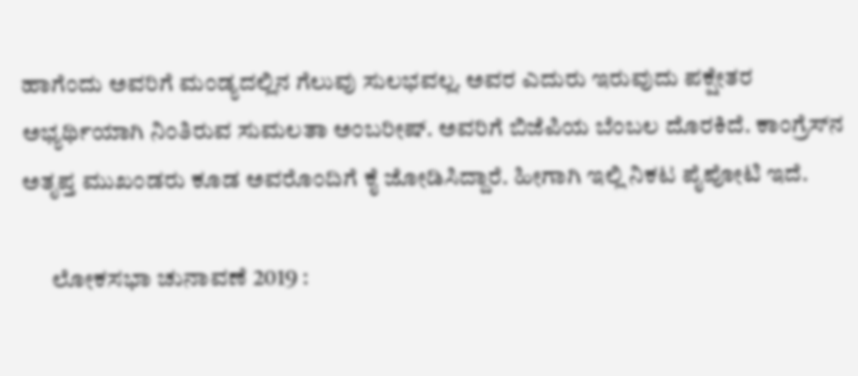ಹಾಗೆಂದು ಅವರಿಗೆ ಮಂಡ್ಯದಲ್ಲಿನ ಗೆಲುವು ಸುಲಭವಲ್ಲ. ಅವರ ಎದುರು ಇರುವುದು ಪಕ್ಷೇತರ ಅಭ್ಯರ್ಥಿಯಾಗಿ ನಿಂತಿರುವ ಸುಮಲತಾ ಅಂಬರೀಷ್. ಅವರಿಗೆ ಬಿಜೆಪಿಯ ಬೆಂಬಲ ದೊರಕಿದೆ. ಕಾಂಗ್ರೆಸ್‌ನ ಅತೃಪ್ತ ಮುಖಂಡರು ಕೂಡ ಅವರೊಂದಿಗೆ ಕೈ ಜೋಡಿಸಿದ್ದಾರೆ. ಹೀಗಾಗಿ ಇಲ್ಲಿ ನಿಕಟ ಪೈಪೋಟಿ ಇದೆ.

      ಲೋಕಸಭಾ ಚುನಾವಣೆ 2019 :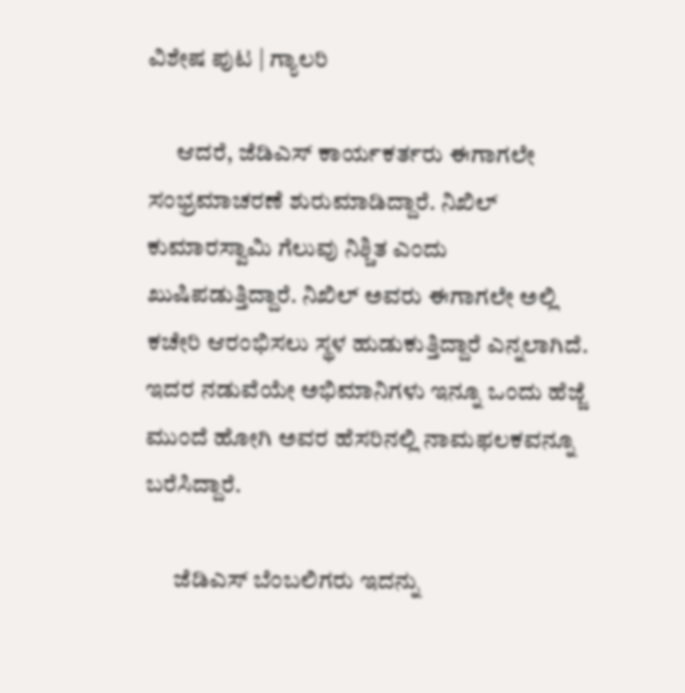ವಿಶೇಷ ಪುಟ | ಗ್ಯಾಲರಿ

      ಆದರೆ, ಜೆಡಿಎಸ್ ಕಾರ್ಯಕರ್ತರು ಈಗಾಗಲೇ ಸಂಭ್ರಮಾಚರಣೆ ಶುರುಮಾಡಿದ್ದಾರೆ. ನಿಖಿಲ್ ಕುಮಾರಸ್ವಾಮಿ ಗೆಲುವು ನಿಶ್ಚಿತ ಎಂದು ಖುಷಿಪಡುತ್ತಿದ್ದಾರೆ. ನಿಖಿಲ್ ಅವರು ಈಗಾಗಲೇ ಅಲ್ಲಿ ಕಚೇರಿ ಆರಂಭಿಸಲು ಸ್ಥಳ ಹುಡುಕುತ್ತಿದ್ದಾರೆ ಎನ್ನಲಾಗಿದೆ. ಇದರ ನಡುವೆಯೇ ಅಭಿಮಾನಿಗಳು ಇನ್ನೂ ಒಂದು ಹೆಜ್ಜೆ ಮುಂದೆ ಹೋಗಿ ಅವರ ಹೆಸರಿನಲ್ಲಿ ನಾಮಫಲಕವನ್ನೂ ಬರೆಸಿದ್ದಾರೆ.

      ಜೆಡಿಎಸ್ ಬೆಂಬಲಿಗರು ಇದನ್ನು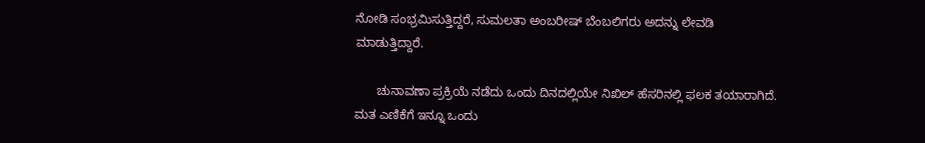ನೋಡಿ ಸಂಭ್ರಮಿಸುತ್ತಿದ್ದರೆ, ಸುಮಲತಾ ಅಂಬರೀಷ್ ಬೆಂಬಲಿಗರು ಅದನ್ನು ಲೇವಡಿ ಮಾಡುತ್ತಿದ್ದಾರೆ.

      ಚುನಾವಣಾ ಪ್ರಕ್ರಿಯೆ ನಡೆದು ಒಂದು ದಿನದಲ್ಲಿಯೇ ನಿಖಿಲ್ ಹೆಸರಿನಲ್ಲಿ ಫಲಕ ತಯಾರಾಗಿದೆ. ಮತ ಎಣಿಕೆಗೆ ಇನ್ನೂ ಒಂದು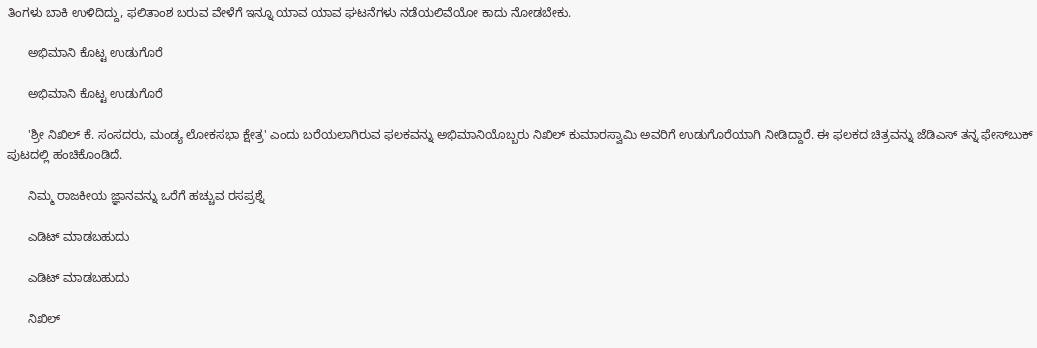ತಿಂಗಳು ಬಾಕಿ ಉಳಿದಿದ್ದು, ಫಲಿತಾಂಶ ಬರುವ ವೇಳೆಗೆ ಇನ್ನೂ ಯಾವ ಯಾವ ಘಟನೆಗಳು ನಡೆಯಲಿವೆಯೋ ಕಾದು ನೋಡಬೇಕು.

      ಅಭಿಮಾನಿ ಕೊಟ್ಟ ಉಡುಗೊರೆ

      ಅಭಿಮಾನಿ ಕೊಟ್ಟ ಉಡುಗೊರೆ

      'ಶ್ರೀ ನಿಖಿಲ್ ಕೆ. ಸಂಸದರು, ಮಂಡ್ಯ ಲೋಕಸಭಾ ಕ್ಷೇತ್ರ' ಎಂದು ಬರೆಯಲಾಗಿರುವ ಫಲಕವನ್ನು ಅಭಿಮಾನಿಯೊಬ್ಬರು ನಿಖಿಲ್ ಕುಮಾರಸ್ವಾಮಿ ಅವರಿಗೆ ಉಡುಗೊರೆಯಾಗಿ ನೀಡಿದ್ದಾರೆ. ಈ ಫಲಕದ ಚಿತ್ರವನ್ನು ಜೆಡಿಎಸ್ ತನ್ನ ಫೇಸ್‌ಬುಕ್ ಪುಟದಲ್ಲಿ ಹಂಚಿಕೊಂಡಿದೆ.

      ನಿಮ್ಮ ರಾಜಕೀಯ ಜ್ಞಾನವನ್ನು ಒರೆಗೆ ಹಚ್ಚುವ ರಸಪ್ರಶ್ನೆ

      ಎಡಿಟ್ ಮಾಡಬಹುದು

      ಎಡಿಟ್ ಮಾಡಬಹುದು

      ನಿಖಿಲ್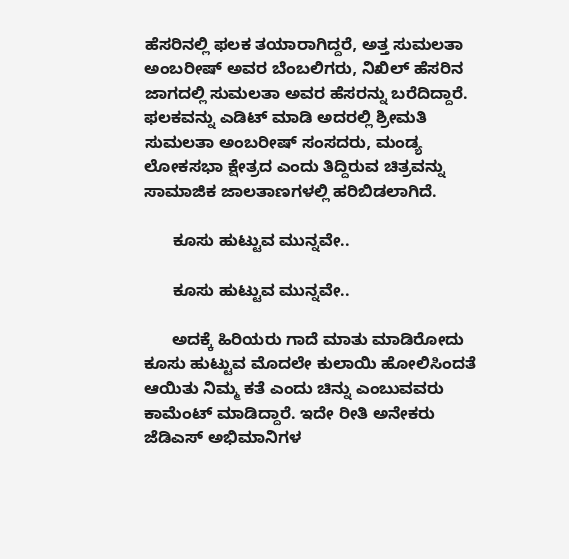ಹೆಸರಿನಲ್ಲಿ ಫಲಕ ತಯಾರಾಗಿದ್ದರೆ, ಅತ್ತ ಸುಮಲತಾ ಅಂಬರೀಷ್ ಅವರ ಬೆಂಬಲಿಗರು, ನಿಖಿಲ್ ಹೆಸರಿನ ಜಾಗದಲ್ಲಿ ಸುಮಲತಾ ಅವರ ಹೆಸರನ್ನು ಬರೆದಿದ್ದಾರೆ. ಫಲಕವನ್ನು ಎಡಿಟ್ ಮಾಡಿ ಅದರಲ್ಲಿ ಶ್ರೀಮತಿ ಸುಮಲತಾ ಅಂಬರೀಷ್ ಸಂಸದರು, ಮಂಡ್ಯ ಲೋಕಸಭಾ ಕ್ಷೇತ್ರದ ಎಂದು ತಿದ್ದಿರುವ ಚಿತ್ರವನ್ನು ಸಾಮಾಜಿಕ ಜಾಲತಾಣಗಳಲ್ಲಿ ಹರಿಬಿಡಲಾಗಿದೆ.

      ಕೂಸು ಹುಟ್ಟುವ ಮುನ್ನವೇ..

      ಕೂಸು ಹುಟ್ಟುವ ಮುನ್ನವೇ..

      ಅದಕ್ಕೆ ಹಿರಿಯರು ಗಾದೆ ಮಾತು ಮಾಡಿರೋದು ಕೂಸು ಹುಟ್ಟುವ ಮೊದಲೇ ಕುಲಾಯಿ ಹೋಲಿಸಿಂದತೆ ಆಯಿತು ನಿಮ್ಮ ಕತೆ ಎಂದು ಚಿನ್ನು ಎಂಬುವವರು ಕಾಮೆಂಟ್ ಮಾಡಿದ್ದಾರೆ. ಇದೇ ರೀತಿ ಅನೇಕರು ಜೆಡಿಎಸ್ ಅಭಿಮಾನಿಗಳ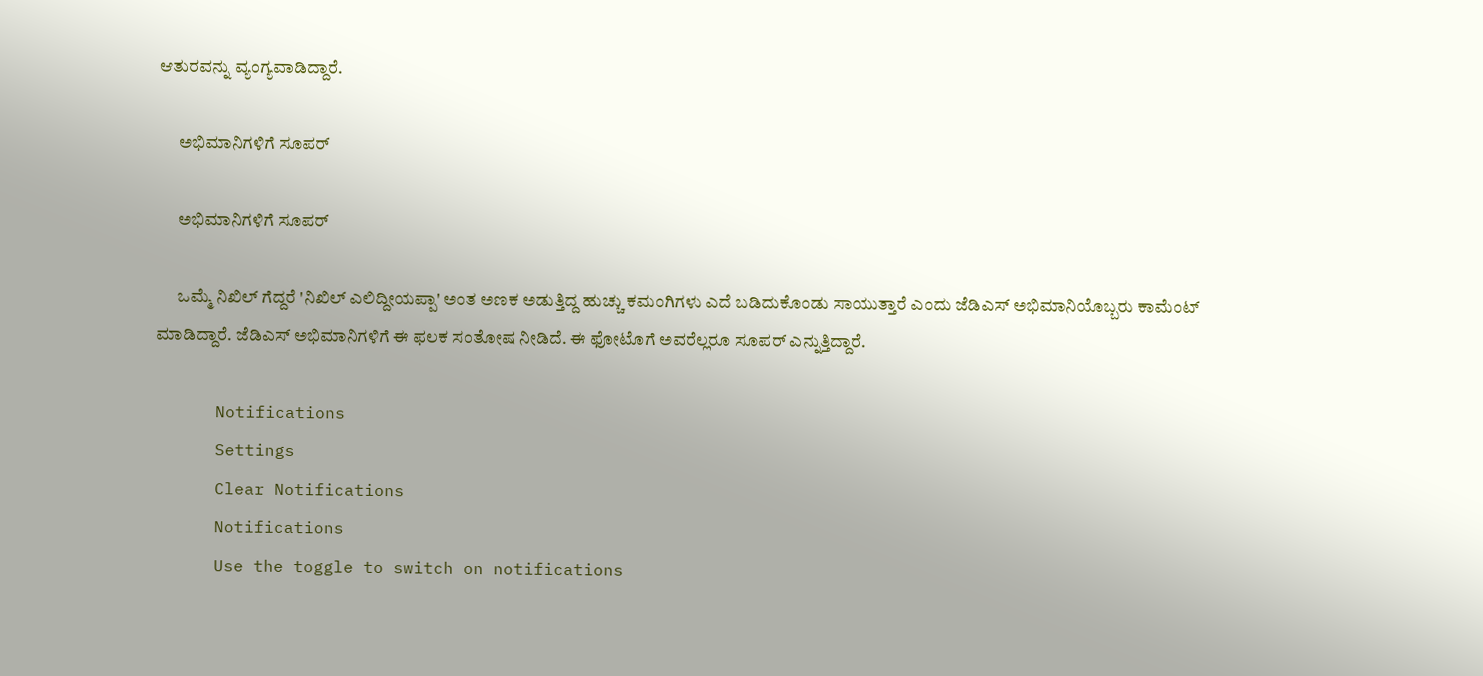ಆತುರವನ್ನು ವ್ಯಂಗ್ಯವಾಡಿದ್ದಾರೆ.

      ಅಭಿಮಾನಿಗಳಿಗೆ ಸೂಪರ್

      ಅಭಿಮಾನಿಗಳಿಗೆ ಸೂಪರ್

      ಒಮ್ಮೆ ನಿಖಿಲ್ ಗೆದ್ದರೆ 'ನಿಖಿಲ್ ಎಲಿದ್ದೀಯಪ್ಪಾ' ಅಂತ ಅಣಕ ಅಡುತ್ತಿದ್ದ ಹುಚ್ಚು ಕಮಂಗಿಗಳು ಎದೆ ಬಡಿದುಕೊಂಡು ಸಾಯುತ್ತಾರೆ ಎಂದು ಜೆಡಿಎಸ್ ಅಭಿಮಾನಿಯೊಬ್ಬರು ಕಾಮೆಂಟ್ ಮಾಡಿದ್ದಾರೆ. ಜೆಡಿಎಸ್ ಅಭಿಮಾನಿಗಳಿಗೆ ಈ ಫಲಕ ಸಂತೋಷ ನೀಡಿದೆ. ಈ ಫೋಟೊಗೆ ಅವರೆಲ್ಲರೂ ಸೂಪರ್ ಎನ್ನುತ್ತಿದ್ದಾರೆ.

      Notifications
      Settings
      Clear Notifications
      Notifications
      Use the toggle to switch on notifications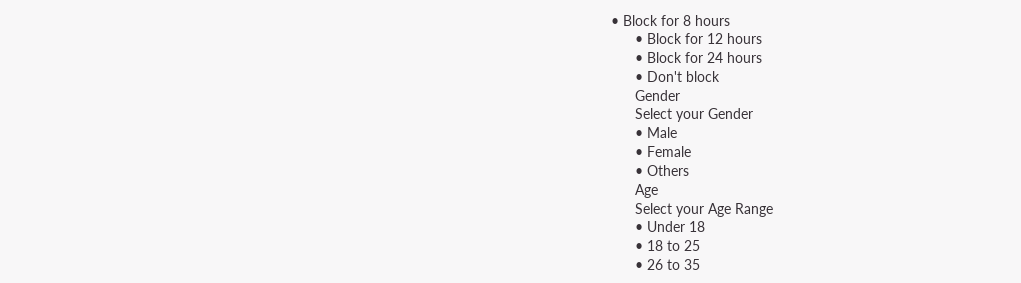• Block for 8 hours
      • Block for 12 hours
      • Block for 24 hours
      • Don't block
      Gender
      Select your Gender
      • Male
      • Female
      • Others
      Age
      Select your Age Range
      • Under 18
      • 18 to 25
      • 26 to 35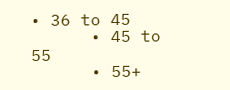• 36 to 45
      • 45 to 55
      • 55+